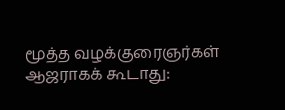மூத்த வழக்குரைஞர்கள் ஆஜராகக் கூடாது: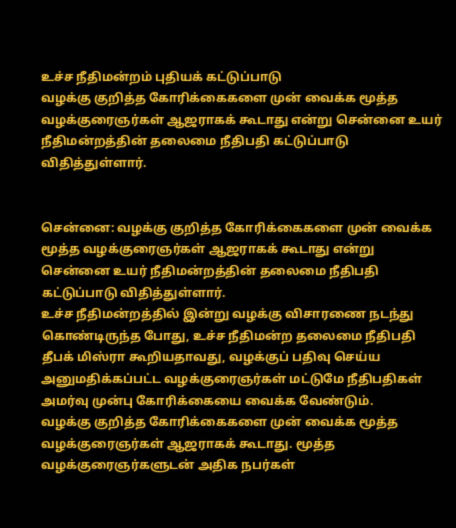உச்ச நீதிமன்றம் புதியக் கட்டுப்பாடு
வழக்கு குறித்த கோரிக்கைகளை முன் வைக்க மூத்த வழக்குரைஞர்கள் ஆஜராகக் கூடாது என்று சென்னை உயர் நீதிமன்றத்தின் தலைமை நீதிபதி கட்டுப்பாடு விதித்துள்ளார்.


சென்னை: வழக்கு குறித்த கோரிக்கைகளை முன் வைக்க மூத்த வழக்குரைஞர்கள் ஆஜராகக் கூடாது என்று சென்னை உயர் நீதிமன்றத்தின் தலைமை நீதிபதி கட்டுப்பாடு விதித்துள்ளார்.
உச்ச நீதிமன்றத்தில் இன்று வழக்கு விசாரணை நடந்து கொண்டிருந்த போது, உச்ச நீதிமன்ற தலைமை நீதிபதி தீபக் மிஸ்ரா கூறியதாவது, வழக்குப் பதிவு செய்ய அனுமதிக்கப்பட்ட வழக்குரைஞர்கள் மட்டுமே நீதிபதிகள் அமர்வு முன்பு கோரிக்கையை வைக்க வேண்டும்.
வழக்கு குறித்த கோரிக்கைகளை முன் வைக்க மூத்த வழக்குரைஞர்கள் ஆஜராகக் கூடாது. மூத்த வழக்குரைஞர்களுடன் அதிக நபர்கள்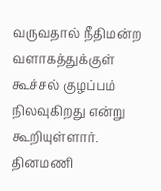வருவதால் நீதிமன்ற வளாகத்துக்குள் கூச்சல் குழப்பம் நிலவுகிறது என்று கூறியுள்ளார்.
தினமணி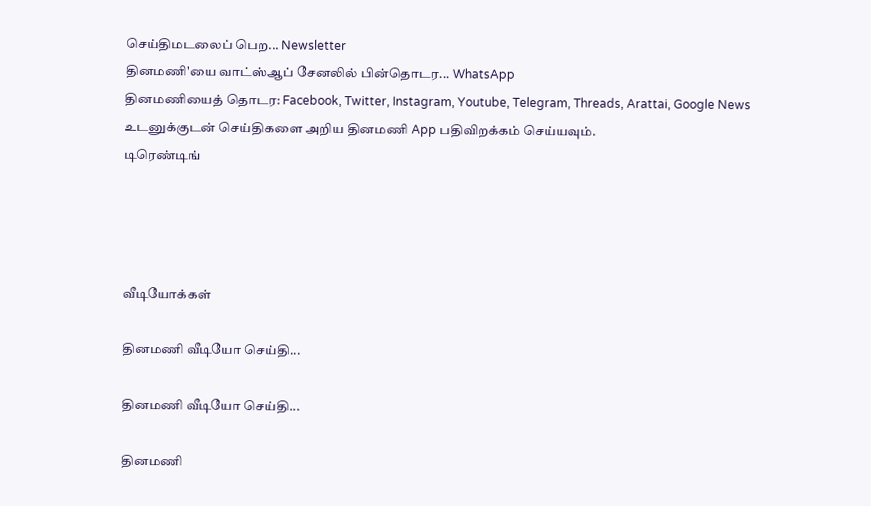செய்திமடலைப் பெற... Newsletter
தினமணி'யை வாட்ஸ்ஆப் சேனலில் பின்தொடர... WhatsApp
தினமணியைத் தொடர: Facebook, Twitter, Instagram, Youtube, Telegram, Threads, Arattai, Google News
உடனுக்குடன் செய்திகளை அறிய தினமணி App பதிவிறக்கம் செய்யவும்.
டிரெண்டிங்




வீடியோக்கள்

தினமணி வீடியோ செய்தி...

தினமணி வீடியோ செய்தி...

தினமணி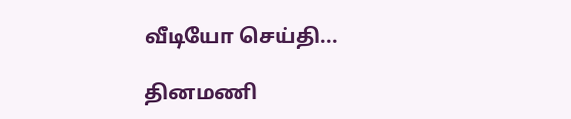வீடியோ செய்தி...

தினமணி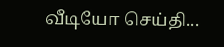வீடியோ செய்தி...